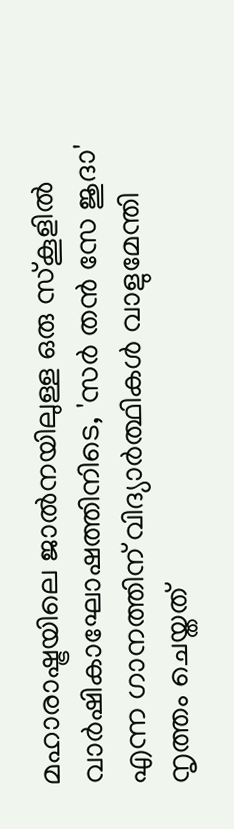മഹാരാഷ്ട്രയിലെ ജാൽനയിലുള്ള ഒരു സ്കൂളിൽ വാർഷികാഘോഷത്തിനിടെ, 'സർ തൻ സേ ജുദാ' എന്ന ഗാനത്തിന് വിദ്യാർത്ഥികൾ വാളുമേന്തി നൃത്തം ചെയ്തത്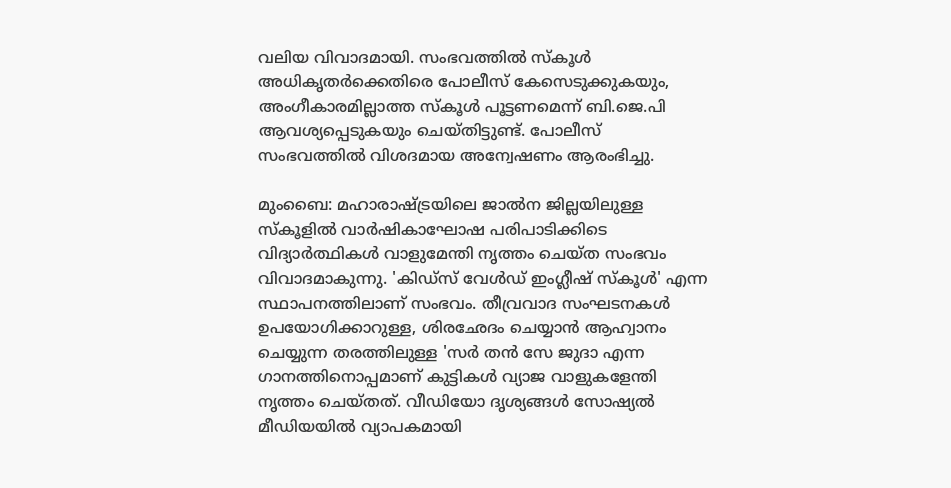വലിയ വിവാദമായി. സംഭവത്തിൽ സ്കൂൾ അധികൃതർക്കെതിരെ പോലീസ് കേസെടുക്കുകയും, അംഗീകാരമില്ലാത്ത സ്കൂൾ പൂട്ടണമെന്ന് ബി.ജെ.പി ആവശ്യപ്പെടുകയും ചെയ്തിട്ടുണ്ട്. പോലീസ് സംഭവത്തിൽ വിശദമായ അന്വേഷണം ആരംഭിച്ചു.

മുംബൈ: മഹാരാഷ്ട്രയിലെ ജാൽന ജില്ലയിലുള്ള സ്കൂളിൽ വാർഷികാഘോഷ പരിപാടിക്കിടെ വിദ്യാർത്ഥികൾ വാളുമേന്തി നൃത്തം ചെയ്ത സംഭവം വിവാദമാകുന്നു. 'കിഡ്സ് വേൾഡ് ഇംഗ്ലീഷ് സ്കൂൾ' എന്ന സ്ഥാപനത്തിലാണ് സംഭവം. തീവ്രവാദ സംഘടനകൾ ഉപയോഗിക്കാറുള്ള, ശിരഛേദം ചെയ്യാൻ ആഹ്വാനം ചെയ്യുന്ന തരത്തിലുള്ള 'സർ തൻ സേ ജുദാ എന്ന ഗാനത്തിനൊപ്പമാണ് കുട്ടികൾ വ്യാജ വാളുകളേന്തി നൃത്തം ചെയ്തത്. വീഡിയോ ദൃശ്യങ്ങൾ സോഷ്യൽ മീഡിയയിൽ വ്യാപകമായി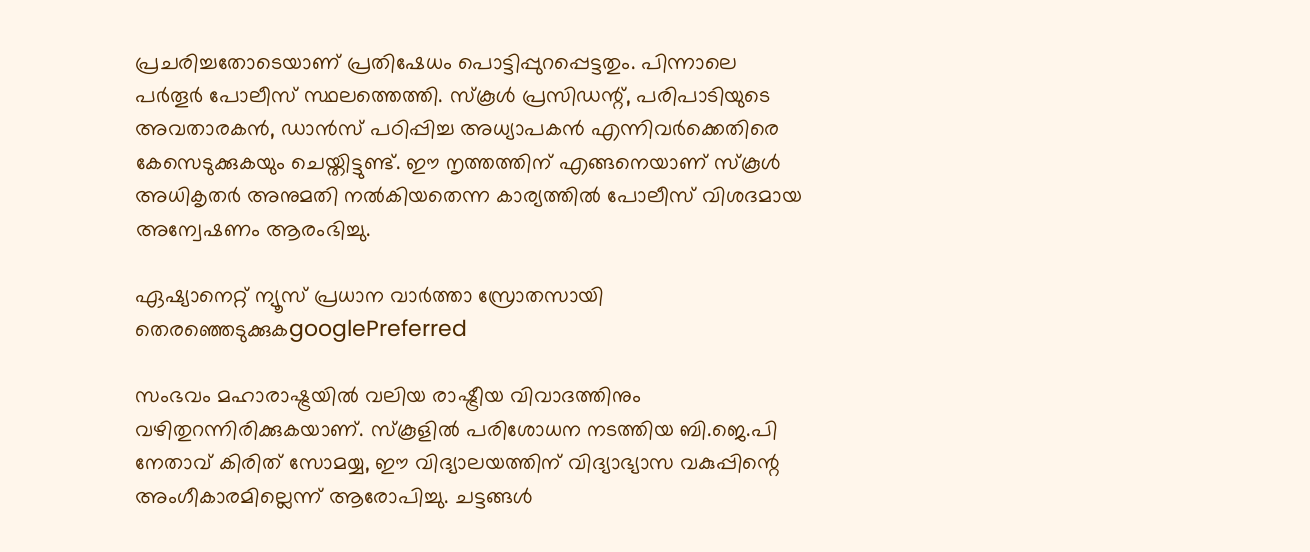പ്രചരിച്ചതോടെയാണ് പ്രതിഷേധം പൊട്ടിപ്പുറപ്പെട്ടതും. പിന്നാലെ പർതൂർ പോലീസ് സ്ഥലത്തെത്തി. സ്കൂൾ പ്രസിഡന്റ്, പരിപാടിയുടെ അവതാരകൻ, ഡാൻസ് പഠിപ്പിച്ച അധ്യാപകൻ എന്നിവർക്കെതിരെ കേസെടുക്കുകയും ചെയ്തിട്ടുണ്ട്. ഈ നൃത്തത്തിന് എങ്ങനെയാണ് സ്കൂൾ അധികൃതർ അനുമതി നൽകിയതെന്ന കാര്യത്തിൽ പോലീസ് വിശദമായ അന്വേഷണം ആരംഭിച്ചു.

ഏഷ്യാനെറ്റ് ന്യൂസ് പ്രധാന വാർത്താ സ്രോതസായി തെരഞ്ഞെടുക്കുകgooglePreferred

സംഭവം മഹാരാഷ്ട്രയിൽ വലിയ രാഷ്ട്രീയ വിവാദത്തിനും വഴിതുറന്നിരിക്കുകയാണ്. സ്കൂളിൽ പരിശോധന നടത്തിയ ബി.ജെ.പി നേതാവ് കിരിത് സോമയ്യ, ഈ വിദ്യാലയത്തിന് വിദ്യാഭ്യാസ വകുപ്പിന്റെ അംഗീകാരമില്ലെന്ന് ആരോപിച്ചു. ചട്ടങ്ങൾ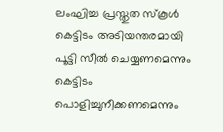ലംഘിച്ച പ്രസ്തുത സ്കൂൾ കെട്ടിടം അടിയന്തരമായി പൂട്ടി സീൽ ചെയ്യണമെന്നും കെട്ടിടം പൊളിച്ചുനീക്കണമെന്നും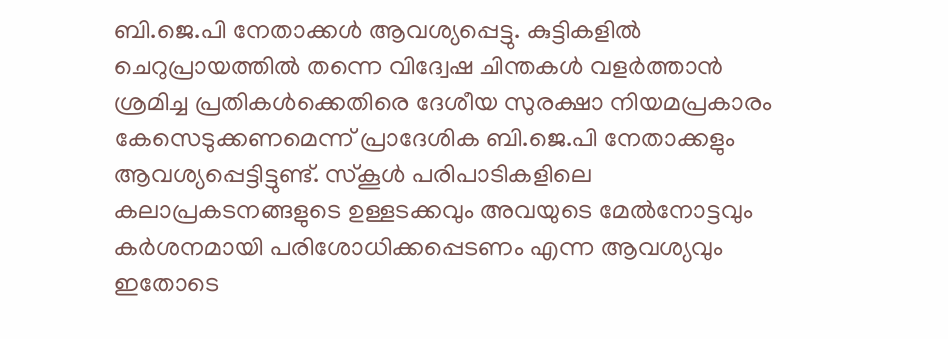ബി.ജെ.പി നേതാക്കൾ ആവശ്യപ്പെട്ടു. കുട്ടികളിൽ ചെറുപ്രായത്തിൽ തന്നെ വിദ്വേഷ ചിന്തകൾ വളർത്താൻ ശ്രമിച്ച പ്രതികൾക്കെതിരെ ദേശീയ സുരക്ഷാ നിയമപ്രകാരം കേസെടുക്കണമെന്ന് പ്രാദേശിക ബി.ജെ.പി നേതാക്കളും ആവശ്യപ്പെട്ടിട്ടുണ്ട്. സ്കൂൾ പരിപാടികളിലെ കലാപ്രകടനങ്ങളുടെ ഉള്ളടക്കവും അവയുടെ മേൽനോട്ടവും കർശനമായി പരിശോധിക്കപ്പെടണം എന്ന ആവശ്യവും ഇതോടെ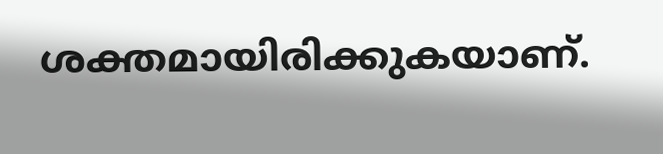ശക്തമായിരിക്കുകയാണ്.